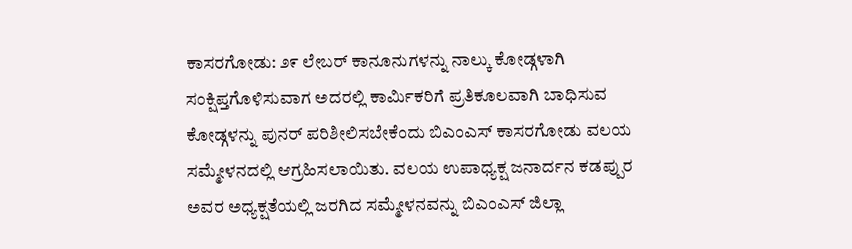ಕಾಸರಗೋಡು: ೨೯ ಲೇಬರ್ ಕಾನೂನುಗಳನ್ನು ನಾಲ್ಕು ಕೋಡ್ಗಳಾಗಿ ಸಂಕ್ಷಿಪ್ತಗೊಳಿಸುವಾಗ ಅದರಲ್ಲಿ ಕಾರ್ಮಿಕರಿಗೆ ಪ್ರತಿಕೂಲವಾಗಿ ಬಾಧಿಸುವ ಕೋಡ್ಗಳನ್ನು ಪುನರ್ ಪರಿಶೀಲಿಸಬೇಕೆಂದು ಬಿಎಂಎಸ್ ಕಾಸರಗೋಡು ವಲಯ ಸಮ್ಮೇಳನದಲ್ಲಿ ಆಗ್ರಹಿಸಲಾಯಿತು. ವಲಯ ಉಪಾಧ್ಯಕ್ಷ ಜನಾರ್ದನ ಕಡಪ್ಪುರ ಅವರ ಅಧ್ಯಕ್ಷತೆಯಲ್ಲಿ ಜರಗಿದ ಸಮ್ಮೇಳನವನ್ನು ಬಿಎಂಎಸ್ ಜಿಲ್ಲಾ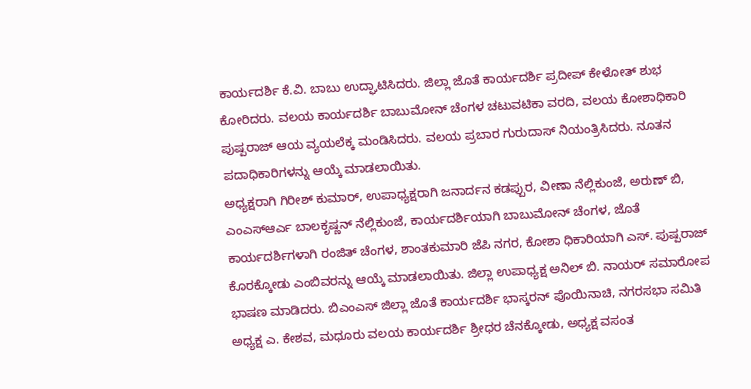ಕಾರ್ಯದರ್ಶಿ ಕೆ.ವಿ. ಬಾಬು ಉದ್ಘಾಟಿಸಿದರು. ಜಿಲ್ಲಾ ಜೊತೆ ಕಾರ್ಯದರ್ಶಿ ಪ್ರದೀಪ್ ಕೇಳೋತ್ ಶುಭ ಕೋರಿದರು. ವಲಯ ಕಾರ್ಯದರ್ಶಿ ಬಾಬುಮೋನ್ ಚೆಂಗಳ ಚಟುವಟಿಕಾ ವರದಿ, ವಲಯ ಕೋಶಾಧಿಕಾರಿ ಪುಷ್ಪರಾಜ್ ಆಯ ವ್ಯಯಲೆಕ್ಕ ಮಂಡಿಸಿದರು. ವಲಯ ಪ್ರಬಾರ ಗುರುದಾಸ್ ನಿಯಂತ್ರಿಸಿದರು. ನೂತನ ಪದಾಧಿಕಾರಿಗಳನ್ನು ಆಯ್ಕೆ ಮಾಡಲಾಯಿತು.
ಅಧ್ಯಕ್ಷರಾಗಿ ಗಿರೀಶ್ ಕುಮಾರ್, ಉಪಾಧ್ಯಕ್ಷರಾಗಿ ಜನಾರ್ದನ ಕಡಪ್ಪುರ, ವೀಣಾ ನೆಲ್ಲಿಕುಂಜೆ, ಅರುಣ್ ಬಿ, ಎಂಎಸ್ಆರ್ಎ ಬಾಲಕೃಷ್ಣನ್ ನೆಲ್ಲಿಕುಂಜೆ, ಕಾರ್ಯದರ್ಶಿಯಾಗಿ ಬಾಬುಮೋನ್ ಚೆಂಗಳ, ಜೊತೆ ಕಾರ್ಯದರ್ಶಿಗಳಾಗಿ ರಂಜಿತ್ ಚೆಂಗಳ, ಶಾಂತಕುಮಾರಿ ಜೆಪಿ ನಗರ, ಕೋಶಾ ಧಿಕಾರಿಯಾಗಿ ಎಸ್. ಪುಷ್ಪರಾಜ್ ಕೊರಕ್ಕೋಡು ಎಂಬಿವರನ್ನು ಆಯ್ಕೆ ಮಾಡಲಾಯಿತು. ಜಿಲ್ಲಾ ಉಪಾಧ್ಯಕ್ಷ ಅನಿಲ್ ಬಿ. ನಾಯರ್ ಸಮಾರೋಪ ಭಾಷಣ ಮಾಡಿದರು. ಬಿಎಂಎಸ್ ಜಿಲ್ಲಾ ಜೊತೆ ಕಾರ್ಯದರ್ಶಿ ಭಾಸ್ಕರನ್ ಪೊಯಿನಾಚಿ, ನಗರಸಭಾ ಸಮಿತಿ ಅಧ್ಯಕ್ಷ ಎ. ಕೇಶವ, ಮಧೂರು ವಲಯ ಕಾರ್ಯದರ್ಶಿ ಶ್ರೀಧರ ಚೆನಕ್ಕೋಡು, ಅಧ್ಯಕ್ಷ ವಸಂತ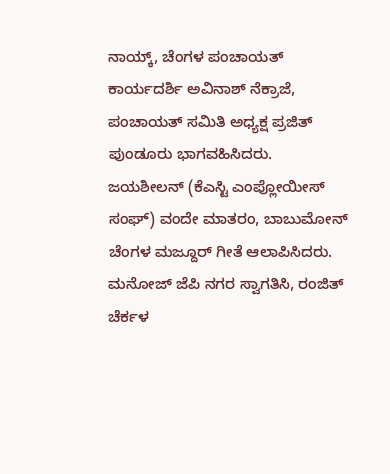ನಾಯ್ಕ್, ಚೆಂಗಳ ಪಂಚಾಯತ್ ಕಾರ್ಯದರ್ಶಿ ಅವಿನಾಶ್ ನೆಕ್ರಾಜೆ, ಪಂಚಾಯತ್ ಸಮಿತಿ ಅಧ್ಯಕ್ಷ ಪ್ರಜಿತ್ ಪುಂಡೂರು ಭಾಗವಹಿಸಿದರು. ಜಯಶೀಲನ್ (ಕೆಎಸ್ಟಿ ಎಂಪ್ಲೋಯೀಸ್ ಸಂಘ್) ವಂದೇ ಮಾತರಂ, ಬಾಬುಮೋನ್ ಚೆಂಗಳ ಮಜ್ದೂರ್ ಗೀತೆ ಆಲಾಪಿಸಿದರು. ಮನೋಜ್ ಜೆಪಿ ನಗರ ಸ್ವಾಗತಿಸಿ, ರಂಜಿತ್ ಚೆರ್ಕಳ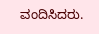ವಂದಿಸಿದರು.